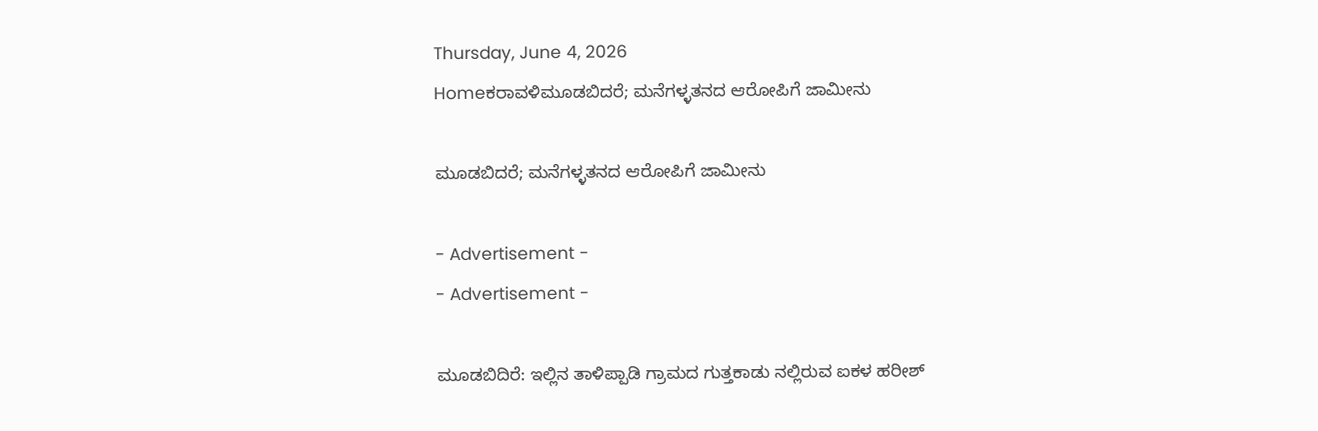Thursday, June 4, 2026
Homeಕರಾವಳಿಮೂಡಬಿದರೆ; ಮನೆಗಳ್ಳತನದ ಆರೋಪಿಗೆ ಜಾಮೀನು

ಮೂಡಬಿದರೆ; ಮನೆಗಳ್ಳತನದ ಆರೋಪಿಗೆ ಜಾಮೀನು

- Advertisement -
- Advertisement -

ಮೂಡಬಿದಿರೆ: ಇಲ್ಲಿನ ತಾಳಿಪ್ಪಾಡಿ ಗ್ರಾಮದ ಗುತ್ತಕಾಡು ನಲ್ಲಿರುವ ಐಕಳ ಹರೀಶ್‌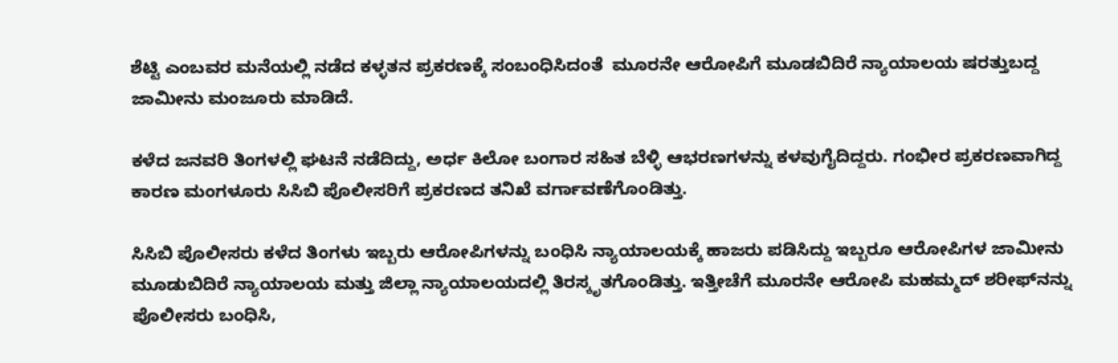ಶೆಟ್ಟಿ ಎಂಬವರ ಮನೆಯಲ್ಲಿ ನಡೆದ ಕಳ್ಳತನ ಪ್ರಕರಣಕ್ಕೆ ಸಂಬಂಧಿಸಿದಂತೆ  ಮೂರನೇ ಆರೋಪಿಗೆ ಮೂಡಬಿದಿರೆ ನ್ಯಾಯಾಲಯ ಷರತ್ತುಬದ್ದ ಜಾಮೀನು ಮಂಜೂರು ಮಾಡಿದೆ.

ಕಳೆದ ಜನವರಿ ತಿಂಗಳಲ್ಲಿ ಘಟನೆ ನಡೆದಿದ್ದು, ಅರ್ಧ ಕಿಲೋ ಬಂಗಾರ ಸಹಿತ ಬೆಳ್ಳಿ ಆಭರಣಗಳನ್ನು ಕಳವುಗೈದಿದ್ದರು. ಗಂಭೀರ ಪ್ರಕರಣವಾಗಿದ್ದ ಕಾರಣ ಮಂಗಳೂರು ಸಿಸಿಬಿ ಪೊಲೀಸರಿಗೆ ಪ್ರಕರಣದ ತನಿಖೆ ವರ್ಗಾವಣೆಗೊಂಡಿತ್ತು.

ಸಿಸಿಬಿ ಪೊಲೀಸರು ಕಳೆದ ತಿಂಗಳು ಇಬ್ಬರು ಆರೋಪಿಗಳನ್ನು ಬಂಧಿಸಿ ನ್ಯಾಯಾಲಯಕ್ಕೆ ಹಾಜರು ಪಡಿಸಿದ್ದು ಇಬ್ಬರೂ ಆರೋಪಿಗಳ ಜಾಮೀನು ಮೂಡುಬಿದಿರೆ ನ್ಯಾಯಾಲಯ ಮತ್ತು ಜಿಲ್ಲಾ ನ್ಯಾಯಾಲಯದಲ್ಲಿ ತಿರಸ್ಕೃತಗೊಂಡಿತ್ತು. ಇತ್ತೀಚೆಗೆ ಮೂರನೇ ಆರೋಪಿ ಮಹಮ್ಮದ್‌ ಶರೀಫ್‌ನನ್ನು ಪೊಲೀಸರು ಬಂಧಿಸಿ,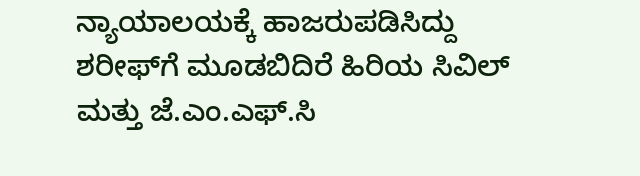ನ್ಯಾಯಾಲಯಕ್ಕೆ ಹಾಜರುಪಡಿಸಿದ್ದು ಶರೀಫ್‌ಗೆ ಮೂಡಬಿದಿರೆ ಹಿರಿಯ ಸಿವಿಲ್‌ ಮತ್ತು ಜೆ.ಎಂ.ಎಫ್‌.ಸಿ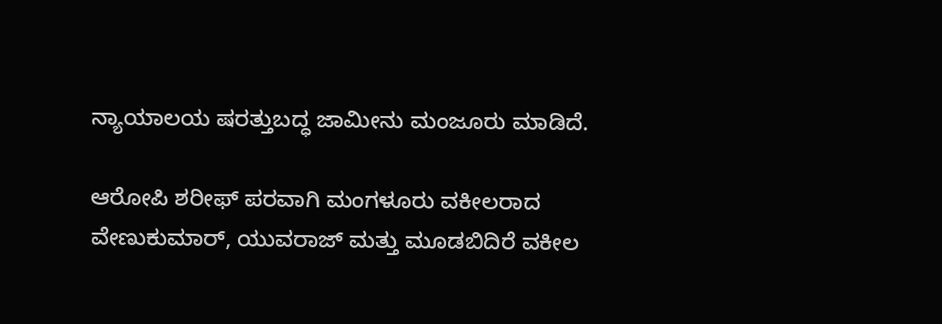ನ್ಯಾಯಾಲಯ ಷರತ್ತುಬದ್ಧ ಜಾಮೀನು ಮಂಜೂರು ಮಾಡಿದೆ.

ಆರೋಪಿ ಶರೀಫ್‌ ಪರವಾಗಿ ಮಂಗಳೂರು ವಕೀಲರಾದ ವೇಣುಕುಮಾರ್‌, ಯುವರಾಜ್‌ ಮತ್ತು ಮೂಡಬಿದಿರೆ ವಕೀಲ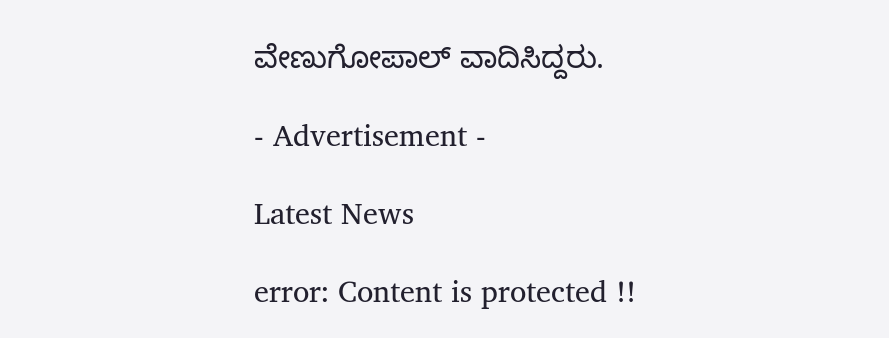ವೇಣುಗೋಪಾಲ್‌ ವಾದಿಸಿದ್ದರು.

- Advertisement -

Latest News

error: Content is protected !!